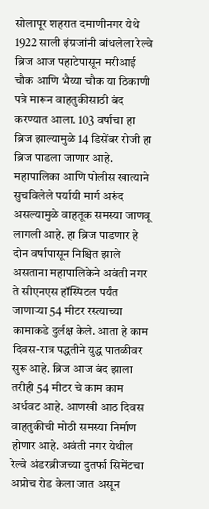सोलापूर शहरात दमाणीनगर येथे 1922 साली इंग्रजांनी बांधलेला रेल्वे ब्रिज आज पहाटेपासून मरीआई चौक आणि भैय्या चौक या ठिकाणी पत्रे मारून वाहतुकीसाठी बंद करण्यात आला. 103 वर्षाचा हा ब्रिज झाल्यामुळे 14 डिसेंबर रोजी हा ब्रिज पाडला जाणार आहे. महापालिका आणि पोलीस खात्याने सुचविलेले पर्यायी मार्ग अरुंद असल्यामुळे वाहतूक समस्या जाणवू लागली आहे. हा ब्रिज पाडणार हे दोन वर्षापासून निश्चित झाले असताना महापालिकेने अवंती नगर ते सीएनएस हॉस्पिटल पर्यंत जाणाऱ्या 54 मीटर रस्त्याच्या कामाकडे दुर्लक्ष केले. आता हे काम दिवस-रात्र पद्धतीने युद्ध पातळीवर सुरू आहे. ब्रिज आज बंद झाला तरीही 54 मीटर चे काम काम अर्धवट आहे. आणखी आठ दिवस वाहतुकीची मोठी समस्या निर्माण होणार आहे. अवंती नगर येथील रेल्वे अंडरब्रीजच्या दुतर्फा सिमेंटचा अप्रोच रोड केला जात असून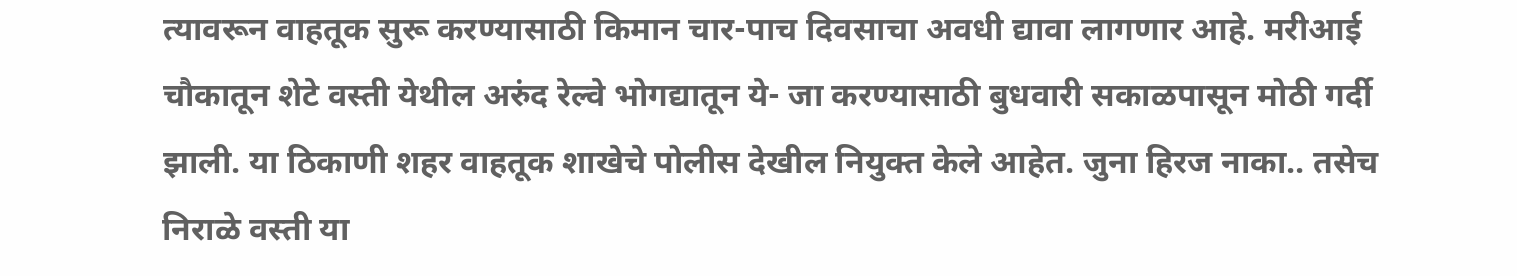त्यावरून वाहतूक सुरू करण्यासाठी किमान चार-पाच दिवसाचा अवधी द्यावा लागणार आहे. मरीआई चौकातून शेटे वस्ती येथील अरुंद रेल्वे भोगद्यातून ये- जा करण्यासाठी बुधवारी सकाळपासून मोठी गर्दी झाली. या ठिकाणी शहर वाहतूक शाखेचे पोलीस देखील नियुक्त केले आहेत. जुना हिरज नाका.. तसेच निराळे वस्ती या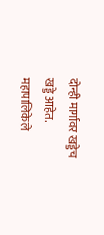दोन्ही मार्गावर खड्डेच खड्डे आहेत. महापालिकेले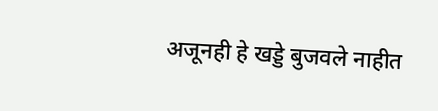अजूनही हे खड्डे बुजवले नाहीत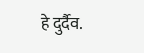हे दुर्दैव.